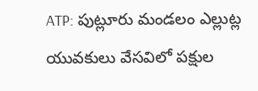ATP: పుట్లూరు మండలం ఎల్లుట్ల యువకులు వేసవిలో పక్షుల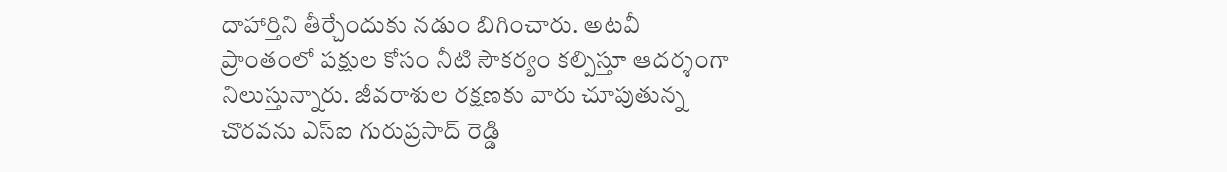దాహార్తిని తీర్చేందుకు నడుం బిగించారు. అటవీ ప్రాంతంలో పక్షుల కోసం నీటి సౌకర్యం కల్పిస్తూ ఆదర్శంగా నిలుస్తున్నారు. జీవరాశుల రక్షణకు వారు చూపుతున్న చొరవను ఎస్ఐ గురుప్రసాద్ రెడ్డి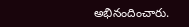అభినందించారు.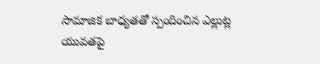సామాజిక బాధ్యతతో స్పందించిన ఎల్లుట్ల యువతపై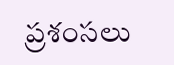ప్రశంసలు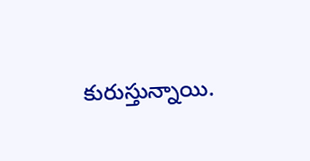కురుస్తున్నాయి.